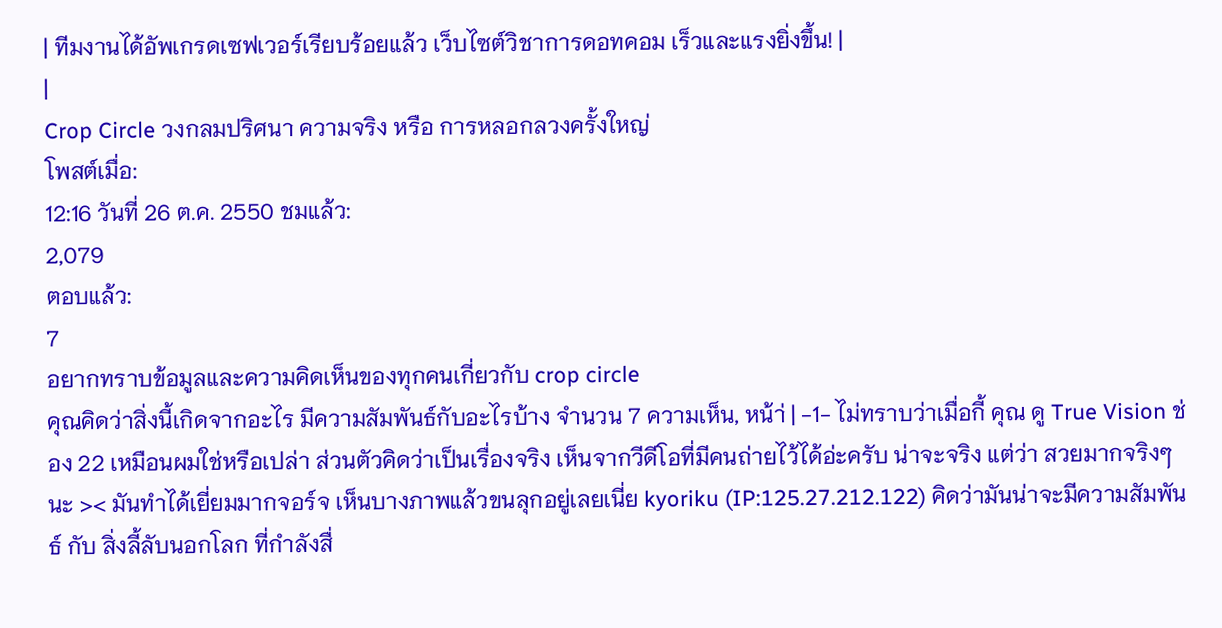| ทีมงานได้อัพเกรดเซฟเวอร์เรียบร้อยแล้ว เว็บไซต์วิชาการดอทคอม เร็วและแรงยิ่งขึ้น! |
|
Crop Circle วงกลมปริศนา ความจริง หรือ การหลอกลวงครั้งใหญ่
โพสต์เมื่อ:
12:16 วันที่ 26 ต.ค. 2550 ชมแล้ว:
2,079
ตอบแล้ว:
7
อยากทราบข้อมูลและความคิดเห็นของทุกคนเกี่ยวกับ crop circle
คุณคิดว่าสิ่งนี้เกิดจากอะไร มีความสัมพันธ์กับอะไรบ้าง จำนวน 7 ความเห็น, หน้า่ | -1- ไม่ทราบว่าเมื่อกี้ คุณ ดู True Vision ช่อง 22 เหมือนผมใช่หรือเปล่า ส่วนตัวคิดว่าเป็นเรื่องจริง เห็นจากวีดีโอที่มีคนถ่ายไว้ได้อ่ะครับ น่าจะจริง แต่ว่า สวยมากจริงๆนะ >< มันทำได้เยี่ยมมากจอร์จ เห็นบางภาพแล้วขนลุกอยู่เลยเนี่ย kyoriku (IP:125.27.212.122) คิดว่ามันน่าจะมีความสัมพันธ์ กับ สิ่งลี้ลับนอกโลก ที่กำลังสื่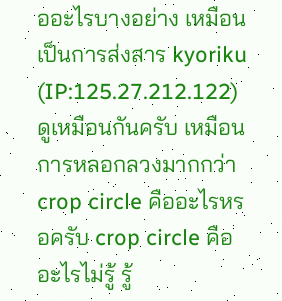ออะไรบางอย่าง เหมือนเป็นการส่งสาร kyoriku (IP:125.27.212.122) ดูเหมือนกันครับ เหมือนการหลอกลวงมากกว่า crop circle คืออะไรหรอครับ crop circle คือ อะไรไม่รู้ รู้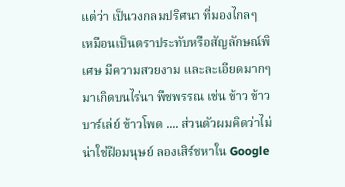แต่ว่า เป็นวงกลมปริศนา ที่มองไกลๆ เหมือนเป็นตราประทับหรือสัญลักษณ์พิเศษ มีความสวยงาม และละเอียดมากๆ มาเกิดบนไร่นา พืชพรรณ เช่น ข้าว ข้าวบาร์เล่ย์ ข้าวโพด .... ส่วนตัวผมคิดว่าไม่น่าใช่ฝีอมนุษย์ ลองเสิร์ชหาใน Google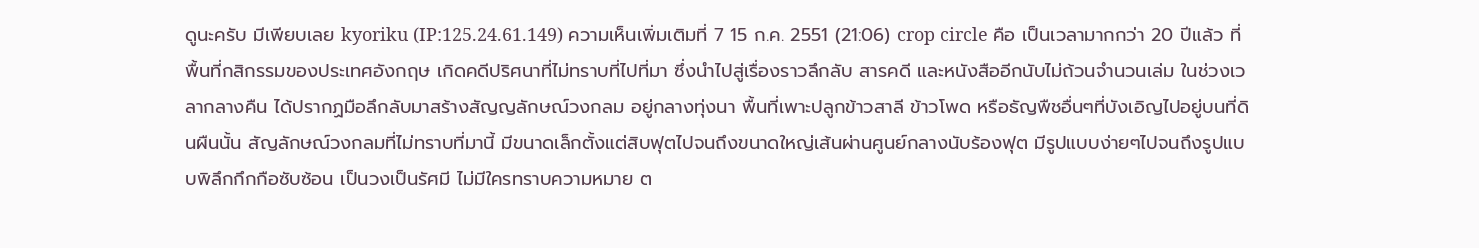ดูนะครับ มีเพียบเลย kyoriku (IP:125.24.61.149) ความเห็นเพิ่มเติมที่ 7 15 ก.ค. 2551 (21:06) crop circle คือ เป็นเวลามากกว่า 20 ปีแล้ว ที่พื้นที่กสิกรรมของประเทศอังกฤษ เกิดคดีปริศนาที่ไม่ทราบที่ไปที่มา ซึ่งนำไปสู่เรื่องราวลึกลับ สารคดี และหนังสืออีกนับไม่ถ้วนจำนวนเล่ม ในช่วงเวลากลางคืน ได้ปรากฏมือลึกลับมาสร้างสัญญลักษณ์วงกลม อยู่กลางทุ่งนา พื้นที่เพาะปลูกข้าวสาลี ข้าวโพด หรือธัญพืชอื่นๆที่บังเอิญไปอยู่บนที่ดินผืนนั้น สัญลักษณ์วงกลมที่ไม่ทราบที่มานี้ มีขนาดเล็กตั้งแต่สิบฟุตไปจนถึงขนาดใหญ่เส้นผ่านศูนย์กลางนับร้องฟุต มีรูปแบบง่ายๆไปจนถึงรูปแบบพิลึกกึกกือซับซ้อน เป็นวงเป็นรัศมี ไม่มีใครทราบความหมาย ต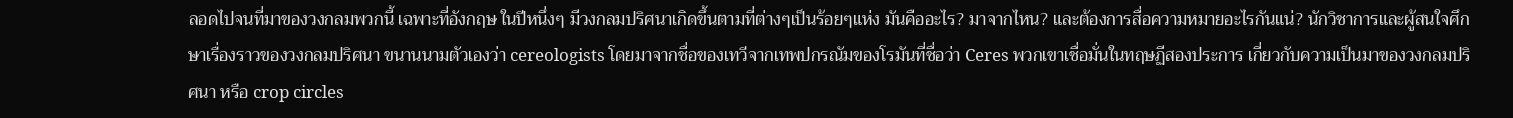ลอดไปจนที่มาของวงกลมพวกนี้ เฉพาะที่อังกฤษ ในปีหนึ่งๆ มีวงกลมปริศนาเกิดขึ้นตามที่ต่างๆเป็นร้อยๆแห่ง มันคืออะไร? มาจากไหน? และต้องการสื่อความหมายอะไรกันแน่? นักวิชาการและผู้สนใจศึกษาเรื่องราวของวงกลมปริศนา ขนานนามตัวเองว่า cereologists โดยมาจากชื่อของเทวีจากเทพปกรณัมของโรมันที่ชื่อว่า Ceres พวกเขาเชื่อมั่นในทฤษฏีสองประการ เกี่ยวกับความเป็นมาของวงกลมปริศนา หรือ crop circles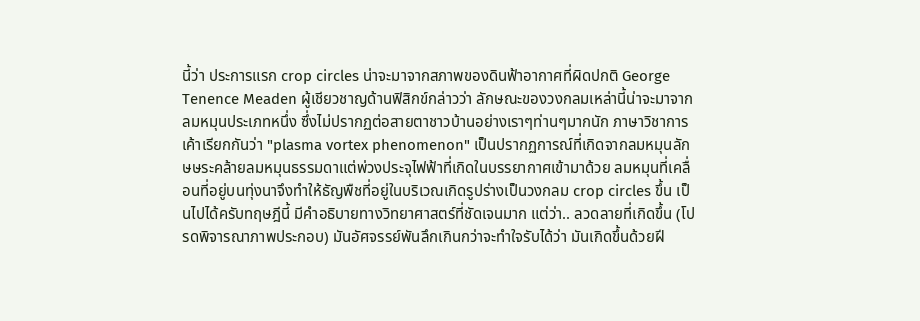นี้ว่า ประการแรก crop circles น่าจะมาจากสภาพของดินฟ้าอากาศที่ผิดปกติ George Tenence Meaden ผู้เชียวชาญด้านฟิสิกข์กล่าวว่า ลักษณะของวงกลมเหล่านี้น่าจะมาจากลมหมุนประเภทหนึ่ง ซึ่งไม่ปรากฏต่อสายตาชาวบ้านอย่างเราๆท่านๆมากนัก ภาษาวิชาการเค้าเรียกกันว่า "plasma vortex phenomenon" เป็นปรากฏการณ์ที่เกิดจากลมหมุนลักษษระคล้ายลมหมุนธรรมดาแต่พ่วงประจุไฟฟ้าที่เกิดในบรรยากาศเข้ามาด้วย ลมหมุนที่เคลื่อนที่อยู่บนทุ่งนาจึงทำให้ธัญพืชที่อยู่ในบริเวณเกิดรูปร่างเป็นวงกลม crop circles ขึ้น เป็นไปได้ครับทฤษฎีนี้ มีคำอธิบายทางวิทยาศาสตร์ที่ชัดเจนมาก แต่ว่า.. ลวดลายที่เกิดขึ้น (โปรดพิจารณาภาพประกอบ) มันอัศจรรย์พันลึกเกินกว่าจะทำใจรับได้ว่า มันเกิดขึ้นด้วยฝี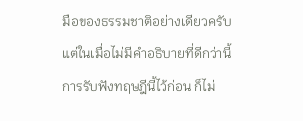มือของธรรมชาติอย่างเดียวครับ แต่ในเมื่อไม่มีคำอธิบายที่ดีกว่านี้ การรับฟังทฤษฎีนี้ไว้ก่อน ก็ไม่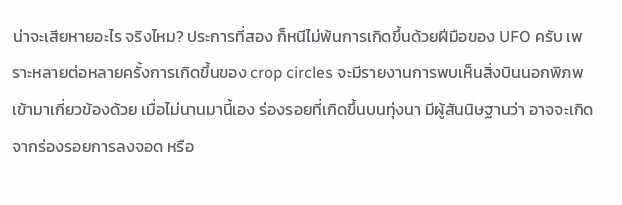น่าจะเสียหายอะไร จริงไหม? ประการที่สอง ก็หนีไม่พ้นการเกิดขึ้นด้วยฝีมือของ UFO ครับ เพราะหลายต่อหลายครั้งการเกิดขึ้นของ crop circles จะมีรายงานการพบเห็นสิ่งบินนอกพิภพเข้ามาเกี่ยวข้องด้วย เมื่อไม่นานมานี้เอง ร่องรอยที่เกิดขึ้นบนทุ่งนา มีผู้สันนิษฐานว่า อาจจะเกิดจากร่องรอยการลงจอด หรือ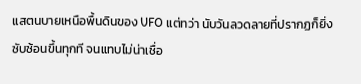แสตนบายเหนือพื้นดินของ UFO แต่ทว่า นับวันลวดลายที่ปรากฏก็ยิ่งซับซ้อนขึ้นทุกที จนแทบไม่น่าเชื่อ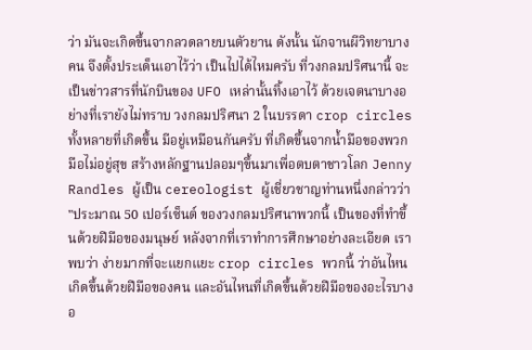ว่า มันจะเกิดขึ้นจากลวดลายบนตัวยาน ดังนั้น นักจานผีวิทยาบางคน จึงตั้งประเด็นเอาไว้ว่า เป็นไปได้ไหมครับ ที่วงกลมปริศนานี้ จะเป็นข่าวสารที่นักบินของ UFO เหล่านั้นทิ้งเอาไว้ ด้วยเจตนาบางอย่างที่เรายังไม่ทราบ วงกลมปริศนา 2 ในบรรดา crop circles ทั้งหลายที่เกิดขึ้น มีอยู่เหมือนกันครับ ที่เกิดขึ้นจากน้ำมือของพวกมือไม่อยู่สุข สร้างหลักฐานปลอมๆขึ้นมาเพื่อตบตาชาวโลก Jenny Randles ผู้เป็น cereologist ผู้เชี่ยวชาญท่านหนึ่งกล่าวว่า "ประมาณ 50 เปอร์เซ็นต์ ของวงกลมปริศนาพวกนี้ เป็นของที่ทำขึ้นด้วยฝีมือของมนุษย์ หลังจากที่เราทำการศึกษาอย่างละเอียด เราพบว่า ง่ายมากที่จะแยกแยะ crop circles พวกนี้ ว่าอันไหนเกิดขึ้นด้วยฝีมือของคน และอันไหนที่เกิดขึ้นด้วยฝีมือของอะไรบางอ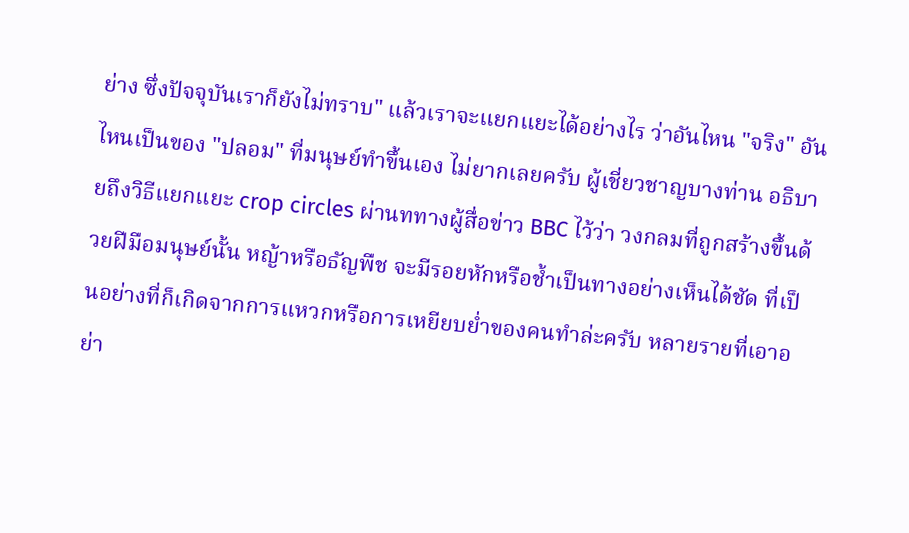ย่าง ซึ่งปัจจุบันเราก็ยังไม่ทราบ" แล้วเราจะแยกแยะได้อย่างไร ว่าอันไหน "จริง" อันไหนเป็นของ "ปลอม" ที่มนุษย์ทำขึ้นเอง ไม่ยากเลยครับ ผู้เชี่ยวชาญบางท่าน อธิบายถึงวิธีแยกแยะ crop circles ผ่านททางผู้สื่อข่าว BBC ไว้ว่า วงกลมที่ถูกสร้างขึ้นด้วยฝีมือมนุษย์นั้น หญ้าหรือธัญพืช จะมีรอยหักหรือช้ำเป็นทางอย่างเห็นได้ชัด ที่เป็นอย่างที่ก็เกิดจากการแหวกหรือการเหยียบย่ำของคนทำล่ะครับ หลายรายที่เอาอย่า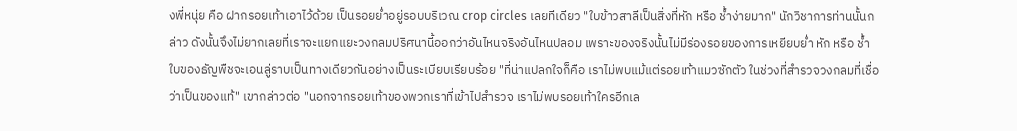งพี่หนุ่ย คือ ฝากรอยเท้าเอาไว้ด้วย เป็นรอยย่ำอยู่รอบบริเวณ crop circles เลยทีเดียว "ใบข้าวสาลีเป็นสิ่งที่หัก หรือ ช้ำง่ายมาก" นักวิชาการท่านนั้นกล่าว ดังนั้นจึงไม่ยากเลยที่เราจะแยกแยะวงกลมปริศนานี้ออกว่าอันไหนจริงอันไหนปลอม เพราะของจริงนั้นไม่มีร่องรอยของการเหยียบย่ำ หัก หรือ ช้ำ ใบของธัญพืชจะเอนลู่ราบเป็นทางเดียวกันอย่างเป็นระเบียบเรียบร้อย "ที่น่าแปลกใจก็คือ เราไม่พบแม้แต่รอยเท้าแมวซักตัว ในช่วงที่สำรวจวงกลมที่เชื่อว่าเป็นของแท้" เขากล่าวต่อ "นอกจากรอยเท้าของพวกเราที่เข้าไปสำรวจ เราไม่พบรอยเท้าใครอีกเล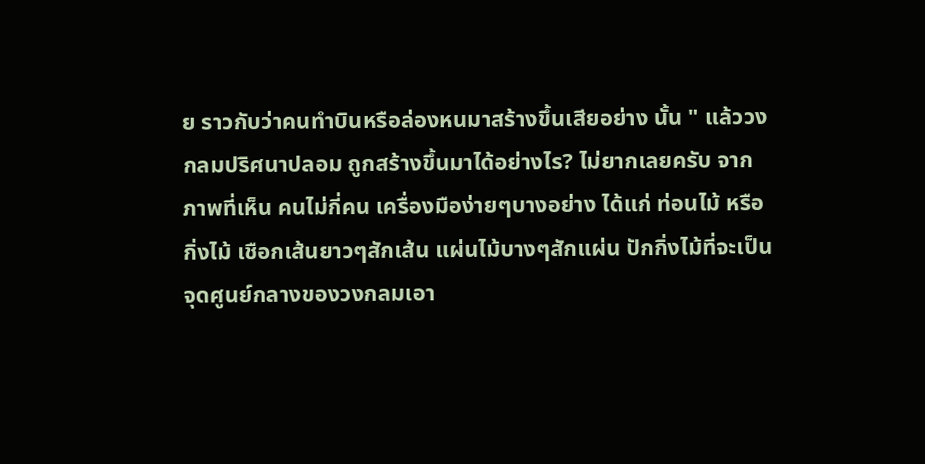ย ราวกับว่าคนทำบินหรือล่องหนมาสร้างขึ้นเสียอย่าง นั้น " แล้ววงกลมปริศนาปลอม ถูกสร้างขึ้นมาได้อย่างไร? ไม่ยากเลยครับ จากภาพที่เห็น คนไม่กี่คน เครื่องมือง่ายๆบางอย่าง ได้แก่ ท่อนไม้ หรือ กิ่งไม้ เชือกเส้นยาวๆสักเส้น แผ่นไม้บางๆสักแผ่น ปักกิ่งไม้ที่จะเป็นจุดศูนย์กลางของวงกลมเอา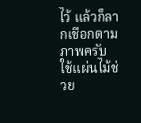ไว้ แล้วก็ลากเชือกตามภาพครับ ใช้แผ่นไม้ช่วย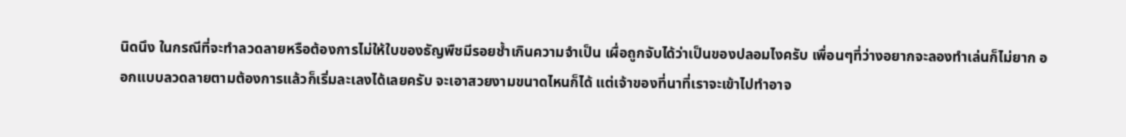นิดนึง ในกรณีที่จะทำลวดลายหรือต้องการไม่ให้ใบของธัญพืชมีรอยช้ำเกินความจำเป็น เผื่อถูกจับได้ว่าเป็นของปลอมไงครับ เพื่อนๆที่ว่างอยากจะลองทำเล่นก็ไม่ยาก ออกแบบลวดลายตามต้องการแล้วก็เริ่มละเลงได้เลยครับ จะเอาสวยงามขนาดไหนก็ได้ แต่เจ้าของที่นาที่เราจะเข้าไปทำอาจ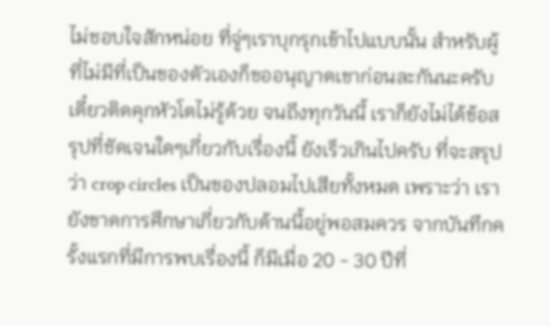ไม่ชอบใจสักหน่อย ที่จู่ๆเราบุกรุกเข้าไปแบบนั้น สำหรับผู้ที่ไม่มีที่เป็นของตัวเองก็ขออนุญาตเขาก่อนละกันนะครับ เดี๋ยวติดคุกหัวโตไม่รู้ด้วย จนถึงทุกวันนี้ เราก็ยังไม่ได้ข้อสรุปที่ชัดเจนใดๆเกี่ยวกับเรื่องนี้ ยังเร็วเกินไปครับ ที่จะสรุปว่า crop circles เป็นของปลอมไปเสียทั้งหมด เพราะว่า เรายังขาดการศึกษาเกี่ยวกับด้านนี้อยู่พอสมควร จากบันทึกครั้งแรกที่มีการพบเรื่องนี้ ก็มีเมื่อ 20 - 30 ปีที่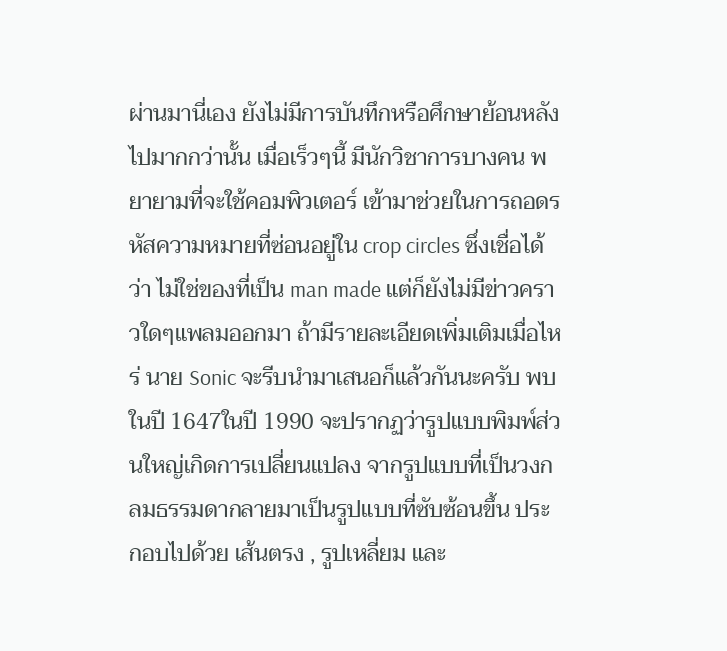ผ่านมานี่เอง ยังไม่มีการบันทึกหรือศึกษาย้อนหลังไปมากกว่านั้น เมื่อเร็วๆนี้ มีนักวิชาการบางคน พยายามที่จะใช้คอมพิวเตอร์ เข้ามาช่วยในการถอดรหัสความหมายที่ซ่อนอยู่ใน crop circles ซึ่งเชื่อได้ว่า ไม่ใช่ของที่เป็น man made แต่ก็ยังไม่มีข่าวคราวใดๆแพลมออกมา ถ้ามีรายละเอียดเพิ่มเติมเมื่อไหร่ นาย Sonic จะรีบนำมาเสนอก็แล้วกันนะครับ พบในปี 1647ในปี 1990 จะปรากฏว่ารูปแบบพิมพ์ส่วนใหญ่เกิดการเปลี่ยนแปลง จากรูปแบบที่เป็นวงกลมธรรมดากลายมาเป็นรูปแบบที่ซับซ้อนขึ้น ประกอบไปด้วย เส้นตรง , รูปเหลี่ยม และ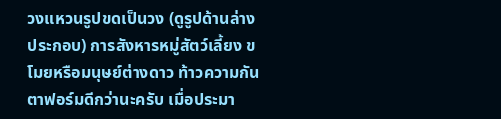วงแหวนรูปขดเป็นวง (ดูรูปด้านล่างประกอบ) การสังหารหมู่สัตว์เลี้ยง ขโมยหรือมนุษย์ต่างดาว ท้าวความกันตาฟอร์มดีกว่านะครับ เมื่อประมา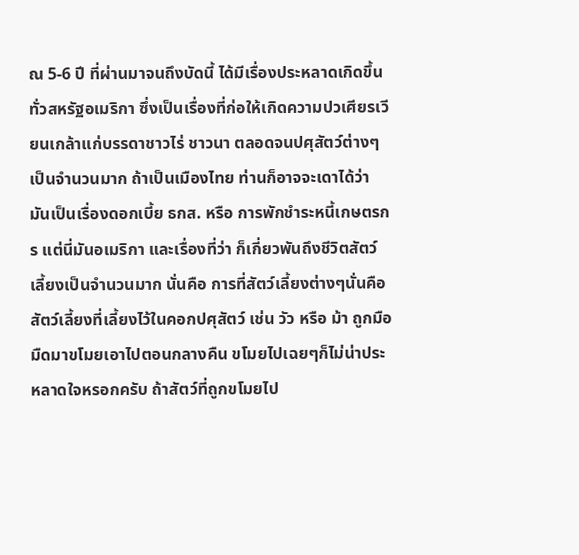ณ 5-6 ปี ที่ผ่านมาจนถึงบัดนี้ ได้มีเรื่องประหลาดเกิดขึ้นทั่วสหรัฐอเมริกา ซึ่งเป็นเรื่องที่ก่อให้เกิดความปวเศียรเวียนเกล้าแก่บรรดาชาวไร่ ชาวนา ตลอดจนปศุสัตว์ต่างๆเป็นจำนวนมาก ถ้าเป็นเมืองไทย ท่านก็อาจจะเดาได้ว่า มันเป็นเรื่องดอกเบี้ย ธกส. หรือ การพักชำระหนี้เกษตรกร แต่นี่มันอเมริกา และเรื่องที่ว่า ก็เกี่ยวพันถึงชีวิตสัตว์เลี้ยงเป็นจำนวนมาก นั่นคือ การที่สัตว์เลี้ยงต่างๆนั่นคือ สัตว์เลี้ยงที่เลี้ยงไว้ในคอกปศุสัตว์ เช่น วัว หรือ ม้า ถูกมือมืดมาขโมยเอาไปตอนกลางคืน ขโมยไปเฉยๆก็ไม่น่าประหลาดใจหรอกครับ ถ้าสัตว์ที่ถูกขโมยไป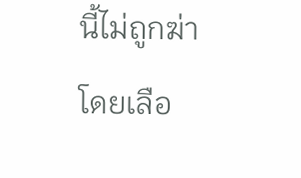นี้ไม่ถูกฆ่า โดยเลือ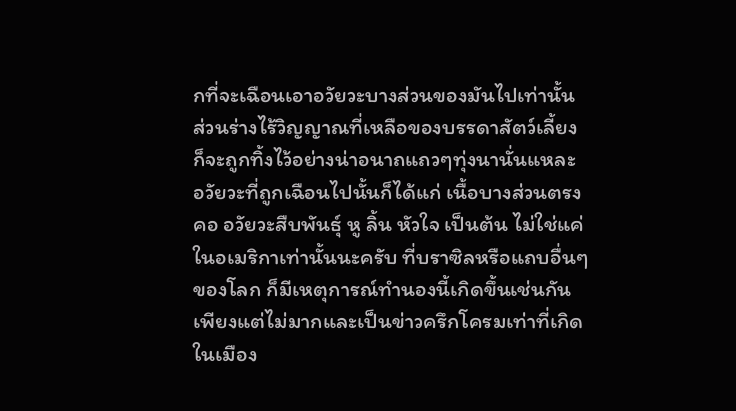กที่จะเฉือนเอาอวัยวะบางส่วนของมันไปเท่านั้น ส่วนร่างไร้วิญญาณที่เหลือของบรรดาสัตว์เลี้ยง ก็จะถูกทิ้งไว้อย่างน่าอนาถแถวๆทุ่งนานั่นแหละ อวัยวะที่ถูกเฉือนไปนั้นก็ได้แก่ เนื้อบางส่วนตรงคอ อวัยวะสืบพันธุ์ หู ลิ้น หัวใจ เป็นต้น ไม่ใช่แค่ในอเมริกาเท่านั้นนะครับ ที่บราซิลหรือแถบอื่นๆของโลก ก็มีเหตุการณ์ทำนองนี้เกิดขึ้นเช่นกัน เพียงแต่ไม่มากและเป็นข่าวครึกโครมเท่าที่เกิดในเมือง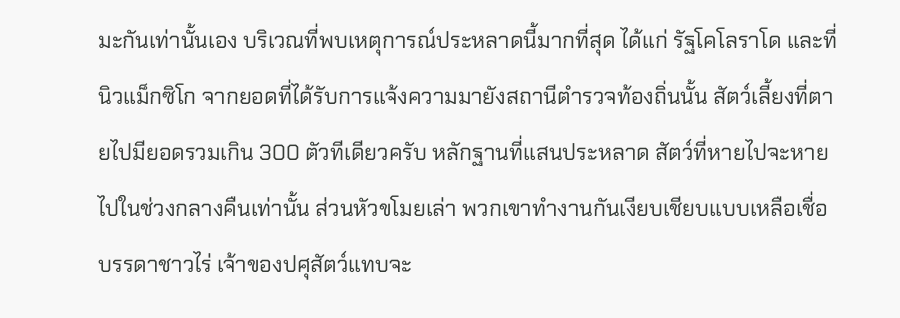มะกันเท่านั้นเอง บริเวณที่พบเหตุการณ์ประหลาดนี้มากที่สุด ได้แก่ รัฐโคโลราโด และที่นิวแม็กซิโก จากยอดที่ได้รับการแจ้งความมายังสถานีตำรวจท้องถิ่นนั้น สัตว์เลี้ยงที่ตายไปมียอดรวมเกิน 300 ตัวทีเดียวครับ หลักฐานที่แสนประหลาด สัตว์ที่หายไปจะหายไปในช่วงกลางคืนเท่านั้น ส่วนหัวขโมยเล่า พวกเขาทำงานกันเงียบเชียบแบบเหลือเชื่อ บรรดาชาวไร่ เจ้าของปศุสัตว์แทบจะ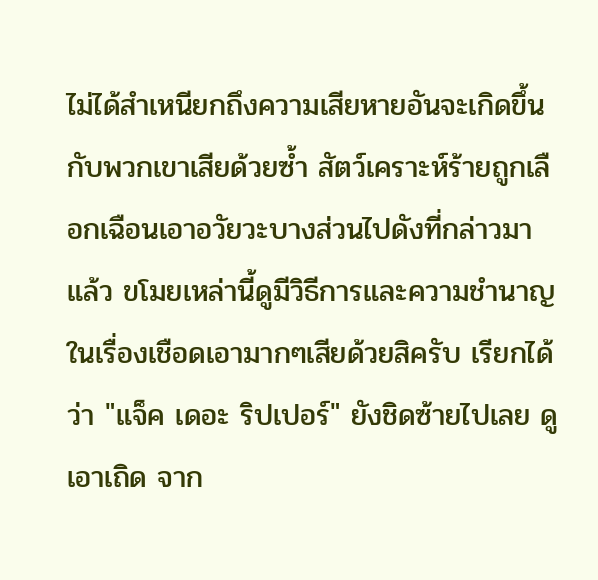ไม่ได้สำเหนียกถึงความเสียหายอันจะเกิดขึ้นกับพวกเขาเสียด้วยซ้ำ สัตว์เคราะห์ร้ายถูกเลือกเฉือนเอาอวัยวะบางส่วนไปดังที่กล่าวมาแล้ว ขโมยเหล่านี้ดูมีวิธีการและความชำนาญในเรื่องเชือดเอามากๆเสียด้วยสิครับ เรียกได้ว่า "แจ็ค เดอะ ริปเปอร์" ยังชิดซ้ายไปเลย ดูเอาเถิด จาก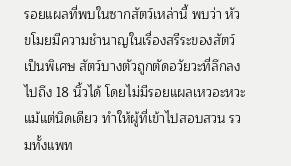รอยแผลที่พบในซากสัตว์เหล่านี้ พบว่า หัวขโมยมีความชำนาญในเรื่องสรีระของสัตว์เป็นพิเศษ สัตว์บางตัวถูกตัดอวัยวะที่ลึกลงไปถึง 18 นิ้วได้ โดยไม่มีรอยแผลเหวอะหวะแม้แต่นิดเดียว ทำให้ผู้ที่เข้าไปสอบสวน รวมทั้งแพท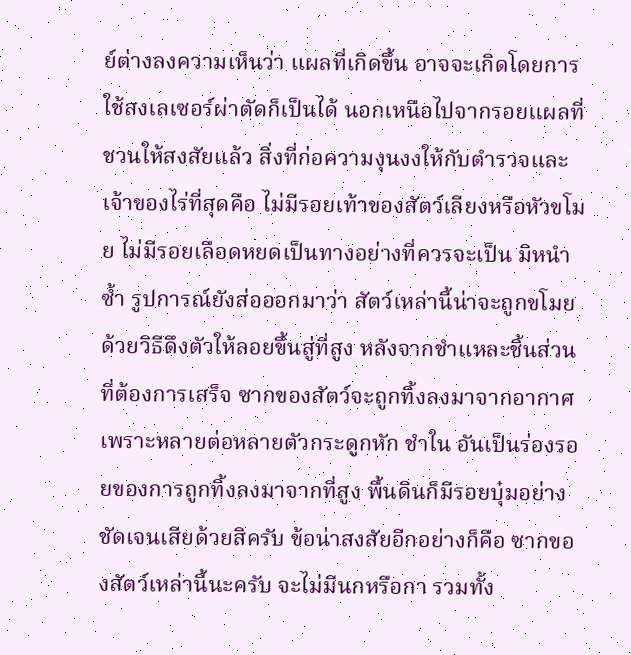ย์ต่างลงความเห็นว่า แผลที่เกิดขึ้น อาจจะเกิดโดยการใช้สงเลเซอร์ผ่าตัดก็เป็นได้ นอกเหนือไปจากรอยแผลที่ชวนให้สงสัยแล้ว สิ่งที่ก่อความงุนงงให้กับตำรวจและเจ้าของไร่ที่สุดคือ ไม่มีรอยเท้าของสัตว์เลียงหรือหัวขโมย ไม่มีรอยเลือดหยดเป็นทางอย่างที่ควรจะเป็น มิหนำซ้ำ รูปการณ์ยังส่อออกมาว่า สัตว์เหล่านี้น่าจะถูกขโมยด้วยวิธีดึงตัวให้ลอยขึ้นสู่ที่สูง หลังจากชำแหละชิ้นส่วนที่ต้องการเสร็จ ซากของสัตว์จะถูกทิ้งลงมาจากอากาศ เพราะหลายต่อหลายตัวกระดูกหัก ชำใน อันเป็นร่องรอยของการถูกทิ้งลงมาจากที่สูง พื้นดินก็มีรอยบุ๋มอย่าง ชัดเจนเสียด้วยสิครับ ข้อน่าสงสัยอีกอย่างก็คือ ซากของสัตว์เหล่านี้นะครับ จะไม่มีนกหรือกา รวมทั้ง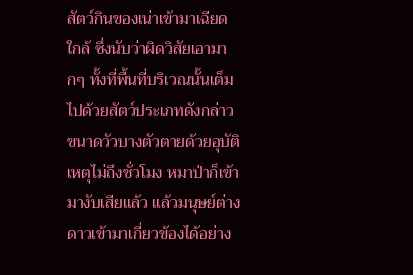สัตว์กินของเน่าเข้ามาเฉียดใกล้ ซึ่งนับว่าผิดวิสัยเอามากๆ ทั้งที่พื้นที่บริเวณนั้นเต็มไปด้วยสัตว์ประเภทดังกล่าว ขนาดวัวบางตัวตายด้วยอุบัติเหตุไม่ถึงชั่วโมง หมาป่าก็เข้ามางับเสียแล้ว แล้วมนุษย์ต่างดาวเข้ามาเกี่ยวข้องได้อย่าง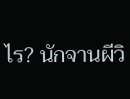ไร? นักจานผีวิ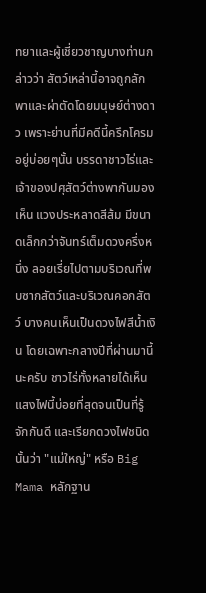ทยาและผู้เชี่ยวชาญบางท่านกล่าวว่า สัตว์เหล่านี้อาจถูกลักพาและผ่าตัดโดยมนุษย์ต่างดาว เพราะย่านที่มีคดีนี้ครึกโครมอยู่บ่อยๆนั้น บรรดาชาวไร่และเจ้าของปศุสัตว์ต่างพากันมองเห็น แวงประหลาดสีส้ม มีขนาดเล็กกว่าจันทร์เต็มดวงครึ่งหนึ่ง ลอยเรี่ยไปตามบริเวณที่พบซากสัตว์และบริเวณคอกสัตว์ บางคนเห็นเป็นดวงไฟสีน้ำเงิน โดยเฉพาะกลางปีที่ผ่านมานี้นะครับ ชาวไร่ทั้งหลายได้เห็นแสงไฟนี้บ่อยที่สุดจนเป็นที่รู้จักกันดี และเรียกดวงไฟชนิดนั้นว่า "แม่ใหญ่" หรือ Big Mama หลักฐาน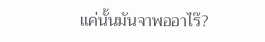แค่นั้นมันจาพออาไร๊?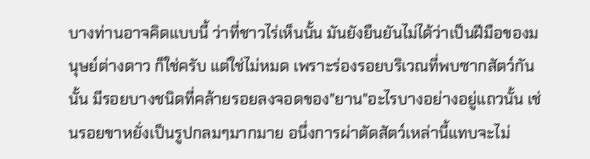บางท่านอาจคิดแบบนี้ ว่าที่ชาวไร่เห็นนั้น มันยังยืนยันไม่ได้ว่าเป็นฝีมือของมนุษย์ต่างดาว ก็ใช่ครับ แต่ใช่ไม่หมด เพราะร่องรอยบริเวณที่พบซากสัตว์กันนั้น มีรอยบางชนิดที่คล้ายรอยลงจอดของ"ยาน"อะไรบางอย่างอยู่แถวนั้น เช่นรอยขาหยั่งเป็นรูปกลมๆมากมาย อนึ่งการผ่าตัดสัตว์เหล่านี้แทบจะไม่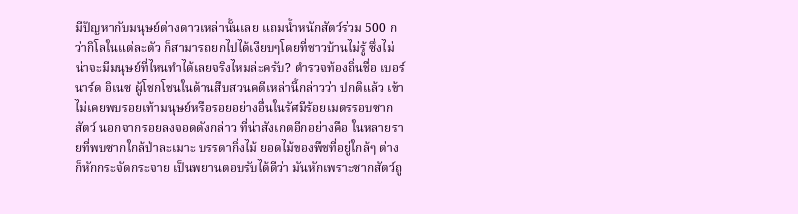มีปัญหากับมนุษย์ต่างดาวเหล่านั้นเลย แถมน้ำหนักสัตว์ร่วม 500 กว่ากิโลในแต่ละตัว ก็สามารถยกไปได้เงียบๆโดยที่ชาวบ้านไม่รู้ ซึ่งไม่ น่าจะมีมนุษย์ที่ไหนทำได้เลยจริงไหมล่ะครับ? ตำรวจท้องถิ่นชื่อ เบอร์นาร์ด อิเนซ ผู้โชกโชนในด้านสืบสวนคดีเหล่านี้กล่าวว่า ปกติแล้ว เข้าไม่เคยพบรอยเท้ามนุษย์หรือรอยอย่างอื่นในรัศมีร้อยเมตรรอบซากสัตว์ นอกจากรอยลงจอดดังกล่าว ที่น่าสังเกตอีกอย่างคือ ในหลายรายที่พบซากใกล้ป่าละเมาะ บรรดากิ่งไม้ ยอดไม้ของพืชที่อยู่ใกล้ๆ ต่างก็หักกระจัดกระจาย เป็นพยานตอบรับได้ดีว่า มันหักเพราะซากสัตว์ถู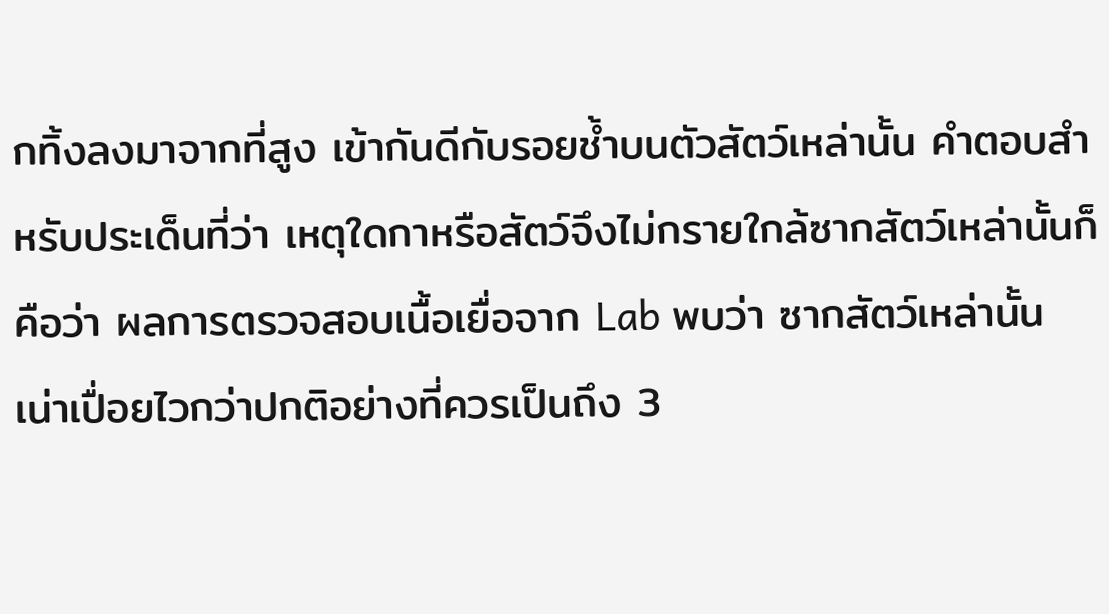กทิ้งลงมาจากที่สูง เข้ากันดีกับรอยช้ำบนตัวสัตว์เหล่านั้น คำตอบสำหรับประเด็นที่ว่า เหตุใดกาหรือสัตว์จึงไม่กรายใกล้ซากสัตว์เหล่านั้นก็คือว่า ผลการตรวจสอบเนื้อเยื่อจาก Lab พบว่า ซากสัตว์เหล่านั้นเน่าเปื่อยไวกว่าปกติอย่างที่ควรเป็นถึง 3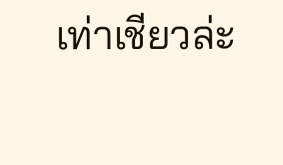เท่าเชียวล่ะ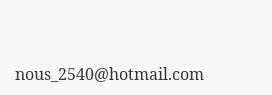nous_2540@hotmail.com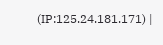(IP:125.24.181.171) |